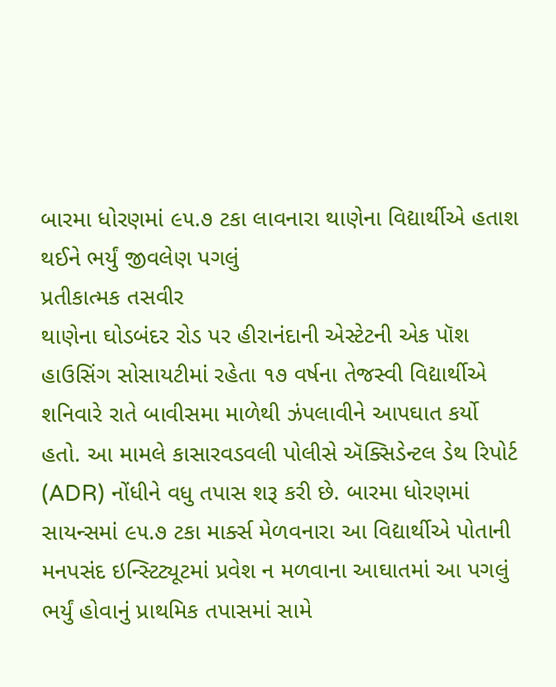બારમા ધોરણમાં ૯૫.૭ ટકા લાવનારા થાણેના વિદ્યાર્થીએ હતાશ થઈને ભર્યું જીવલેણ પગલું
પ્રતીકાત્મક તસવીર
થાણેના ઘોડબંદર રોડ પર હીરાનંદાની એસ્ટેટની એક પૉશ હાઉસિંગ સોસાયટીમાં રહેતા ૧૭ વર્ષના તેજસ્વી વિદ્યાર્થીએ શનિવારે રાતે બાવીસમા માળેથી ઝંપલાવીને આપઘાત કર્યો હતો. આ મામલે કાસારવડવલી પોલીસે ઍક્સિડેન્ટલ ડેથ રિપોર્ટ (ADR) નોંધીને વધુ તપાસ શરૂ કરી છે. બારમા ધોરણમાં સાયન્સમાં ૯૫.૭ ટકા માર્ક્સ મેળવનારા આ વિદ્યાર્થીએ પોતાની મનપસંદ ઇન્સ્ટિટ્યૂટમાં પ્રવેશ ન મળવાના આઘાતમાં આ પગલું ભર્યું હોવાનું પ્રાથમિક તપાસમાં સામે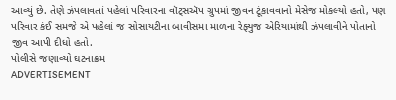આવ્યું છે. તેણે ઝંપલાવતાં પહેલાં પરિવારના વૉટ્સઍપ ગ્રુપમાં જીવન ટૂંકાવવાનો મેસેજ મોકલ્યો હતો, પણ પરિવાર કંઈ સમજે એ પહેલાં જ સોસાયટીના બાવીસમા માળના રેફ્યુજ એરિયામાંથી ઝંપલાવીને પોતાનો જીવ આપી દીધો હતો.
પોલીસે જણાવ્યો ઘટનાક્રમ
ADVERTISEMENT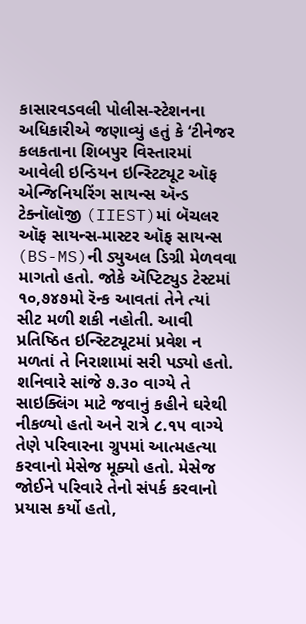કાસારવડવલી પોલીસ-સ્ટેશનના અધિકારીએ જણાવ્યું હતું કે ‘ટીનેજર કલકતાના શિબપુર વિસ્તારમાં આવેલી ઇન્ડિયન ઇન્સ્ટિટ્યૂટ ઑફ એન્જિનિયરિંગ સાયન્સ ઍન્ડ ટેક્નૉલૉજી (IIEST)માં બૅચલર ઑફ સાયન્સ-માસ્ટર ઑફ સાયન્સ (BS-MS)ની ડ્યુઅલ ડિગ્રી મેળવવા માગતો હતો. જોકે ઍપ્ટિટ્યુડ ટેસ્ટમાં ૧૦,૭૪૭મો રૅન્ક આવતાં તેને ત્યાં સીટ મળી શકી નહોતી. આવી પ્રતિષ્ઠિત ઇન્સ્ટિટ્યૂટમાં પ્રવેશ ન મળતાં તે નિરાશામાં સરી પડ્યો હતો. શનિવારે સાંજે ૭.૩૦ વાગ્યે તે સાઇક્લિંગ માટે જવાનું કહીને ઘરેથી નીકળ્યો હતો અને રાત્રે ૮.૧૫ વાગ્યે તેણે પરિવારના ગ્રુપમાં આત્મહત્યા કરવાનો મેસેજ મૂક્યો હતો. મેસેજ જોઈને પરિવારે તેનો સંપર્ક કરવાનો પ્રયાસ કર્યો હતો,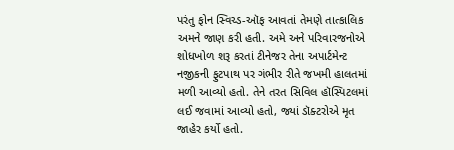પરંતુ ફોન સ્વિચ્ડ-ઑફ આવતાં તેમણે તાત્કાલિક અમને જાણ કરી હતી. અમે અને પરિવારજનોએ શોધખોળ શરૂ કરતાં ટીનેજર તેના અપાર્ટમેન્ટ નજીકની ફુટપાથ પર ગંભીર રીતે જખમી હાલતમાં મળી આવ્યો હતો. તેને તરત સિવિલ હૉસ્પિટલમાં લઈ જવામાં આવ્યો હતો, જ્યાં ડૉક્ટરોએ મૃત જાહેર કર્યો હતો.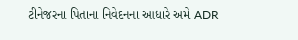ટીનેજરના પિતાના નિવેદનના આધારે અમે ADR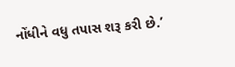નોંધીને વધુ તપાસ શરૂ કરી છે.’